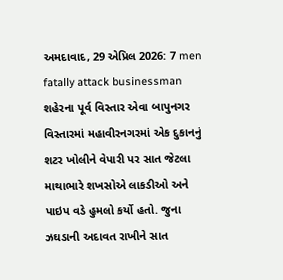અમદાવાદ, 29 એપ્રિલ 2026: 7 men fatally attack businessman શહેરના પૂર્વ વિસ્તાર એવા બાપુનગર વિસ્તારમાં મહાવીરનગરમાં એક દુકાનનું શટર ખોલીને વેપારી પર સાત જેટલા માથાભારે શખસોએ લાકડીઓ અને પાઇપ વડે હુમલો કર્યો હતો. જુના ઝઘડાની અદાવત રાખીને સાત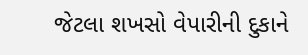જેટલા શખસો વેપારીની દુકાને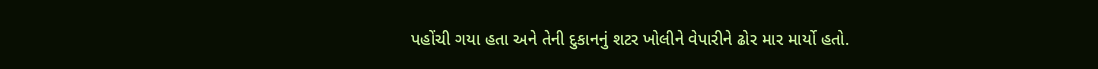પહોંચી ગયા હતા અને તેની દુકાનનું શટર ખોલીને વેપારીને ઢોર માર માર્યો હતો.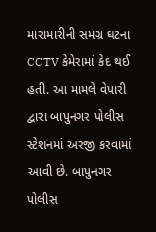મારામારીની સમગ્ર ઘટના CCTV કેમેરામાં કેદ થઈ હતી. આ મામલે વેપારી દ્વારા બાપુનગર પોલીસ સ્ટેશનમાં અરજી કરવામાં આવી છે. બાપુનગર પોલીસ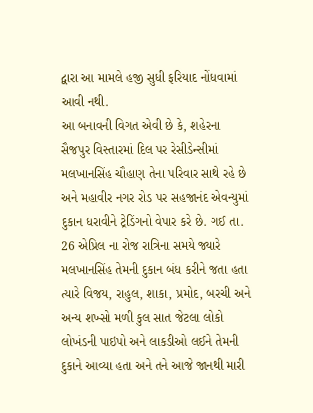દ્વારા આ મામલે હજી સુધી ફરિયાદ નોંધવામાં આવી નથી.
આ બનાવની વિગત એવી છે કે, શહેરના સૈજપુર વિસ્તારમાં દિલ પર રેસીડેન્સીમાં મલખાનસિંહ ચૌહાણ તેના પરિવાર સાથે રહે છે અને મહાવીર નગર રોડ પર સહજાનંદ એવન્યુમાં દુકાન ધરાવીને ટ્રેડિંગનો વેપાર કરે છે. ગઈ તા. 26 એપ્રિલ ના રોજ રાત્રિના સમયે જ્યારે મલખાનસિંહ તેમની દુકાન બંધ કરીને જતા હતા ત્યારે વિજય, રાહુલ, શાકા, પ્રમોદ, બરચી અને અન્ય શખ્સો મળી કુલ સાત જેટલા લોકો લોખંડની પાઇપો અને લાકડીઓ લઈને તેમની દુકાને આવ્યા હતા અને તને આજે જાનથી મારી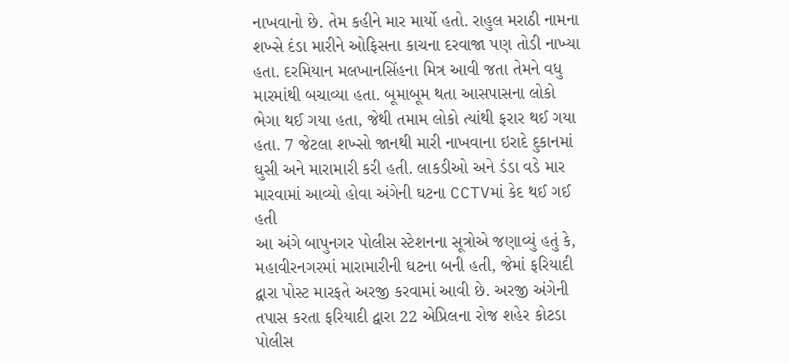નાખવાનો છે. તેમ કહીને માર માર્યો હતો. રાહુલ મરાઠી નામના શખ્સે દંડા મારીને ઓફિસના કાચના દરવાજા પણ તોડી નાખ્યા હતા. દરમિયાન મલખાનસિંહના મિત્ર આવી જતા તેમને વધુ મારમાંથી બચાવ્યા હતા. બૂમાબૂમ થતા આસપાસના લોકો ભેગા થઈ ગયા હતા, જેથી તમામ લોકો ત્યાંથી ફરાર થઈ ગયા હતા. 7 જેટલા શખ્સો જાનથી મારી નાખવાના ઇરાદે દુકાનમાં ઘુસી અને મારામારી કરી હતી. લાકડીઓ અને ડંડા વડે માર મારવામાં આવ્યો હોવા અંગેની ઘટના CCTVમાં કેદ થઈ ગઈ હતી
આ અંગે બાપુનગર પોલીસ સ્ટેશનના સૂત્રોએ જણાવ્યું હતું કે, મહાવીરનગરમાં મારામારીની ઘટના બની હતી, જેમાં ફરિયાદી દ્વારા પોસ્ટ મારફતે અરજી કરવામાં આવી છે. અરજી અંગેની તપાસ કરતા ફરિયાદી દ્વારા 22 એપ્રિલના રોજ શહેર કોટડા પોલીસ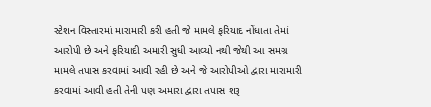સ્ટેશન વિસ્તારમાં મારામારી કરી હતી જે મામલે ફરિયાદ નોંધાતા તેમાં આરોપી છે અને ફરિયાદી અમારી સુધી આવ્યો નથી જેથી આ સમગ્ર મામલે તપાસ કરવામાં આવી રહી છે અને જે આરોપીઓ દ્વારા મારામારી કરવામાં આવી હતી તેની પણ અમારા દ્વારા તપાસ શરૂ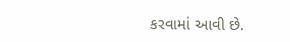કરવામાં આવી છે.